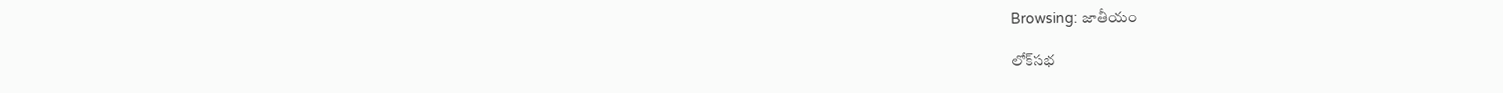Browsing: జాతీయం

లోక్‌సభ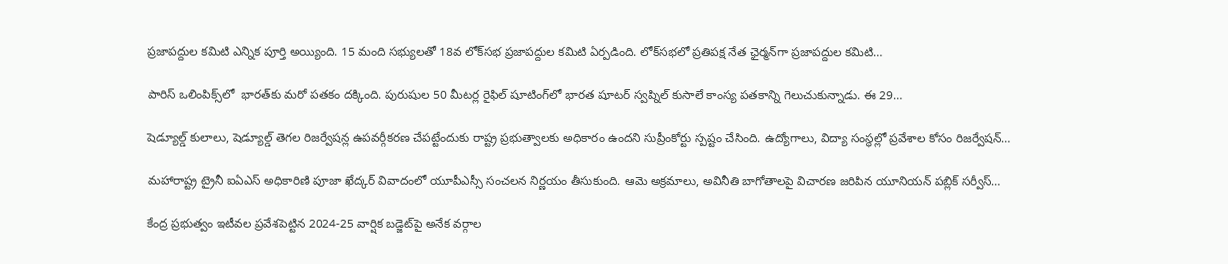ప్రజాపద్దుల కమిటి ఎన్నిక పూర్తి అయ్యింది. 15 మంది సభ్యులతో 18వ లోక్‌సభ ప్రజాపద్దుల కమిటి ఏర్పడింది. లోక్‌సభలో ప్రతిపక్ష నేత ఛైర్మన్‌గా ప్రజాపద్దుల కమిటి…

పారిస్ ఒలింపిక్స్‌లో  భారత్‌కు మరో పతకం దక్కింది. పురుషుల 50 మీటర్ల రైఫిల్‌ షూటింగ్‌లో భారత షూటర్ స్వప్నిల్ కుసాలే కాంస్య పతకాన్ని గెలుచుకున్నాడు. ఈ 29…

షెడ్యూల్డ్ కులాలు, షెడ్యూల్డ్ తెగల రిజర్వేషన్ల ఉపవర్గీకరణ చేపట్టేందుకు రాష్ట్ర ప్రభుత్వాలకు అధికారం ఉందని సుప్రీంకోర్టు స్పష్టం చేసింది. ఉద్యోగాలు, విద్యా సంస్థల్లో ప్రవేశాల కోసం రిజర్వేషన్…

మహారాష్ట్ర ట్రైనీ ఐఏఎస్ అధికారిణి పూజా ఖేద్కర్‌ వివాదంలో యూపీఎస్సీ సంచలన నిర్ణయం తీసుకుంది. ఆమె అక్రమాలు, అవినీతి బాగోతాలపై విచారణ జరిపిన యూనియన్ పబ్లిక్ సర్వీస్…

కేంద్ర ప్రభుత్వం ఇటీవల ప్రవేశపెట్టిన 2024-25 వార్షిక బడ్జెట్‌పై అనేక వర్గాల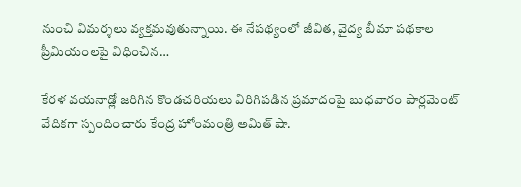నుంచి విమర్శలు వ్యక్తమవుతున్నాయి. ఈ నేపథ్యంలో జీవిత, వైద్య బీమా పథకాల ప్రీమియంలపై విధించిన…

కేరళ వయనాడ్లో జరిగిన కొండచరియలు విరిగిపడిన ప్రమాదంపై బుధవారం పార్లమెంట్ వేదికగా స్పందించారు కేంద్ర హోంమంత్రి అమిత్ షా.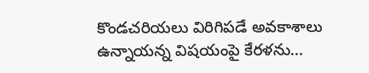కొండచరియలు విరిగిపడే అవకాశాలు ఉన్నాయన్న విషయంపై కేరళను…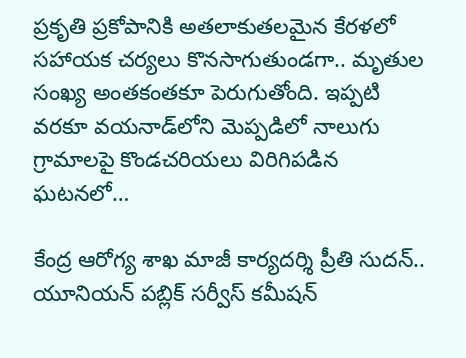ప్రకృతి ప్రకోపానికి అతలాకుతలమైన కేరళలో సహాయక చర్యలు కొనసాగుతుండగా.. మృతుల సంఖ్య అంతకంతకూ పెరుగుతోంది. ఇప్పటి వరకూ వయనాడ్‌లోని మెప్పడిలో నాలుగు గ్రామాలపై కొండచరియలు విరిగిపడిన ఘటనలో…

కేంద్ర ఆరోగ్య శాఖ మాజీ కార్య‌ద‌ర్శి ప్రీతి సుద‌న్‌..  యూనియ‌న్ ప‌బ్లిక్ స‌ర్వీస్ క‌మీష‌న్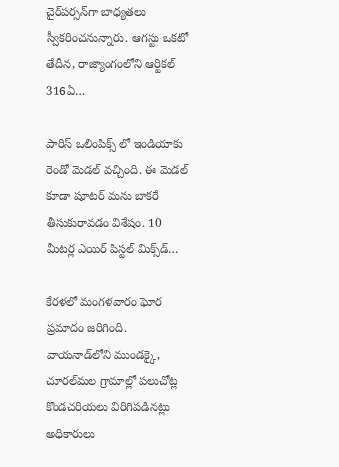చైర్‌ప‌ర్స‌న్‌గా బాధ్య‌త‌లు స్వీక‌రించనున్నారు. ఆగ‌స్టు ఒక‌టో తేదీన‌, రాజ్యాంగంలోని ఆర్టిక‌ల్ 316ఏ…

పారిస్ ఒలింపిక్స్ లో ఇండియాకు రెండో మెడల్ వచ్చింది. ఈ మెడల్ కూడా షూటర్ మను బాకరే తీసుకురావడం విశేషం. 10 మీటర్ల ఎయిర్ పిస్టల్ మిక్స్‌డ్…

కేరళలో మంగళవారం ఘోర ప్రమాదం జరిగింది. వాయనాడ్‌లోని ముండక్కై, చూరల్‌మల గ్రామాల్లో పలుచోట్ల కొండచరియలు విరిగిపడినట్లు అధికారులు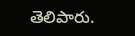తెలిపారు.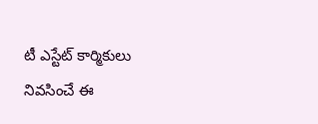టీ ఎస్టేట్ కార్మికులు నివసించే ఈ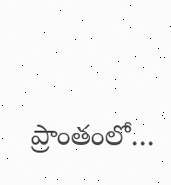ప్రాంతంలో…